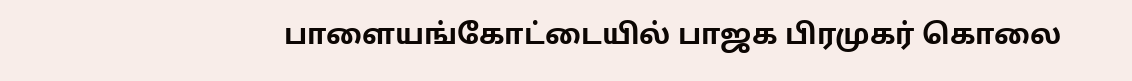பாளையங்கோட்டையில் பாஜக பிரமுகர் கொலை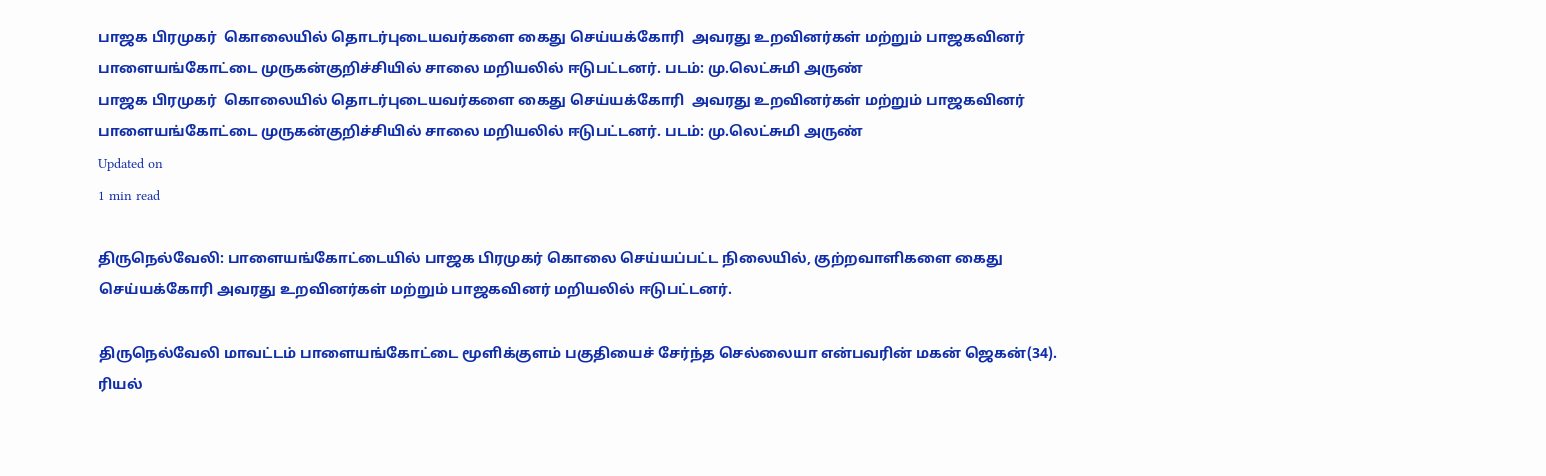பாஜக பிரமுகர்  கொலையில் தொடர்புடையவர்களை கைது செய்யக்கோரி  அவரது உறவினர்கள் மற்றும் பாஜகவினர் பாளையங்கோட்டை முருகன்குறிச்சியில் சாலை மறியலில் ஈடுபட்டனர். படம்: மு.லெட்சுமி அருண்
பாஜக பிரமுகர்  கொலையில் தொடர்புடையவர்களை கைது செய்யக்கோரி  அவரது உறவினர்கள் மற்றும் பாஜகவினர் பாளையங்கோட்டை முருகன்குறிச்சியில் சாலை மறியலில் ஈடுபட்டனர். படம்: மு.லெட்சுமி அருண்
Updated on
1 min read

திருநெல்வேலி: பாளையங்கோட்டையில் பாஜக பிரமுகர் கொலை செய்யப்பட்ட நிலையில், குற்றவாளிகளை கைது செய்யக்கோரி அவரது உறவினர்கள் மற்றும் பாஜகவினர் மறியலில் ஈடுபட்டனர்.

திருநெல்வேலி மாவட்டம் பாளையங்கோட்டை மூளிக்குளம் பகுதியைச் சேர்ந்த செல்லையா என்பவரின் மகன் ஜெகன்(34). ரியல்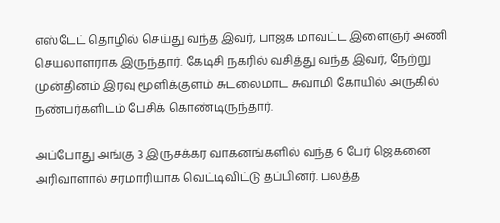எஸ்டேட் தொழில் செய்து வந்த இவர், பாஜக மாவட்ட இளைஞர் அணி செயலாளராக இருந்தார். கேடிசி நகரில் வசித்து வந்த இவர், நேற்று முன்தினம் இரவு மூளிக்குளம் சுடலைமாட சுவாமி கோயில் அருகில் நண்பர்களிடம் பேசிக் கொண்டிருந்தார்.

அப்போது அங்கு 3 இருசக்கர வாகனங்களில் வந்த 6 பேர் ஜெகனை அரிவாளால் சரமாரியாக வெட்டிவிட்டு தப்பினர். பலத்த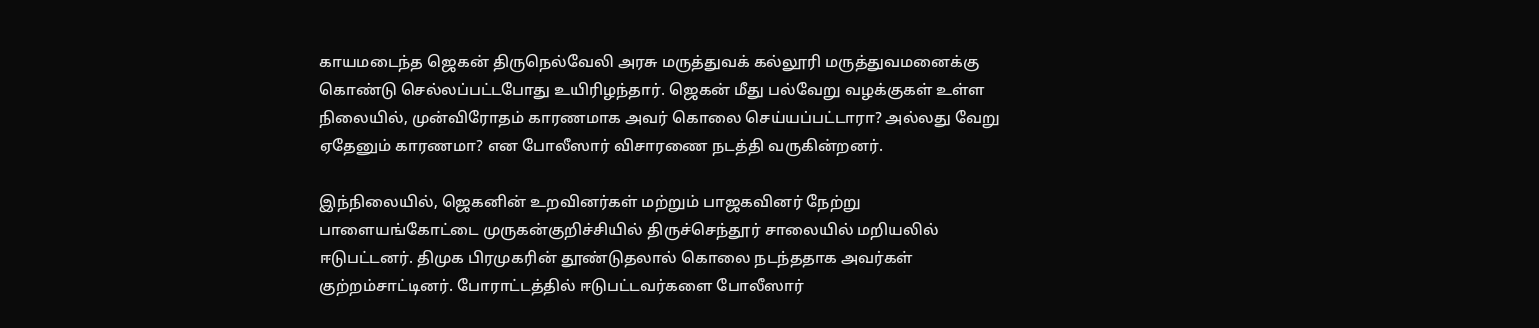காயமடைந்த ஜெகன் திருநெல்வேலி அரசு மருத்துவக் கல்லூரி மருத்துவமனைக்கு கொண்டு செல்லப்பட்டபோது உயிரிழந்தார். ஜெகன் மீது பல்வேறு வழக்குகள் உள்ள நிலையில், முன்விரோதம் காரணமாக அவர் கொலை செய்யப்பட்டாரா? அல்லது வேறு ஏதேனும் காரணமா? என போலீஸார் விசாரணை நடத்தி வருகின்றனர்.

இந்நிலையில், ஜெகனின் உறவினர்கள் மற்றும் பாஜகவினர் நேற்று பாளையங்கோட்டை முருகன்குறிச்சியில் திருச்செந்தூர் சாலையில் மறியலில் ஈடுபட்டனர். திமுக பிரமுகரின் தூண்டுதலால் கொலை நடந்ததாக அவர்கள் குற்றம்சாட்டினர். போராட்டத்தில் ஈடுபட்டவர்களை போலீஸார்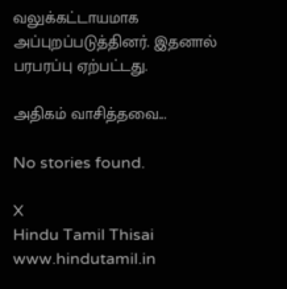வலுக்கட்டாயமாக அப்புறப்படுத்தினர். இதனால் பரபரப்பு ஏற்பட்டது.

அதிகம் வாசித்தவை...

No stories found.

X
Hindu Tamil Thisai
www.hindutamil.in